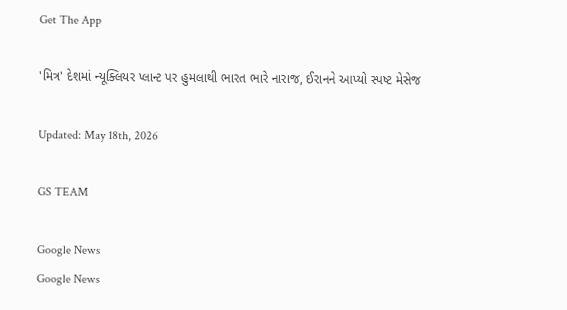Get The App

'મિત્ર' દેશમાં ન્યૂક્લિયર પ્લાન્ટ પર હુમલાથી ભારત ભારે નારાજ, ઈરાનને આપ્યો સ્પષ્ટ મેસેજ

Updated: May 18th, 2026

GS TEAM

Google News
Google News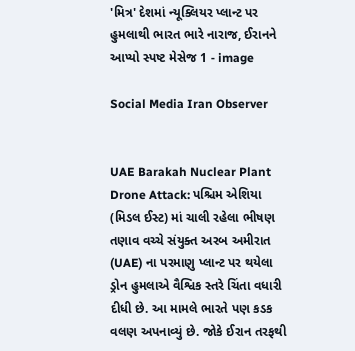'મિત્ર' દેશમાં ન્યૂક્લિયર પ્લાન્ટ પર હુમલાથી ભારત ભારે નારાજ, ઈરાનને આપ્યો સ્પષ્ટ મેસેજ 1 - image

Social Media Iran Observer


UAE Barakah Nuclear Plant Drone Attack: પશ્ચિમ એશિયા (મિડલ ઈસ્ટ) માં ચાલી રહેલા ભીષણ તણાવ વચ્ચે સંયુક્ત અરબ અમીરાત (UAE) ના પરમાણુ પ્લાન્ટ પર થયેલા ડ્રોન હુમલાએ વૈશ્વિક સ્તરે ચિંતા વધારી દીધી છે. આ મામલે ભારતે પણ કડક વલણ અપનાવ્યું છે. જોકે ઈરાન તરફથી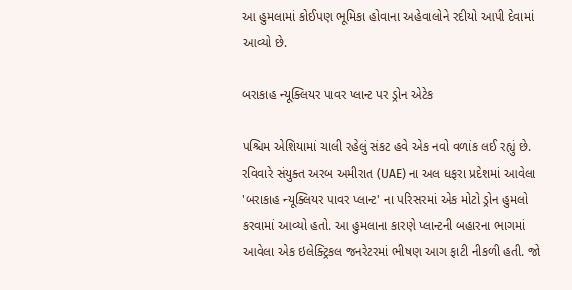આ હુમલામાં કોઈપણ ભૂમિકા હોવાના અહેવાલોને રદીયો આપી દેવામાં આવ્યો છે.

બરાકાહ ન્યૂક્લિયર પાવર પ્લાન્ટ પર ડ્રોન એટેક

પશ્ચિમ એશિયામાં ચાલી રહેલું સંકટ હવે એક નવો વળાંક લઈ રહ્યું છે. રવિવારે સંયુક્ત અરબ અમીરાત (UAE) ના અલ ધફરા પ્રદેશમાં આવેલા 'બરાકાહ ન્યૂક્લિયર પાવર પ્લાન્ટ' ના પરિસરમાં એક મોટો ડ્રોન હુમલો કરવામાં આવ્યો હતો. આ હુમલાના કારણે પ્લાન્ટની બહારના ભાગમાં આવેલા એક ઇલેક્ટ્રિકલ જનરેટરમાં ભીષણ આગ ફાટી નીકળી હતી. જો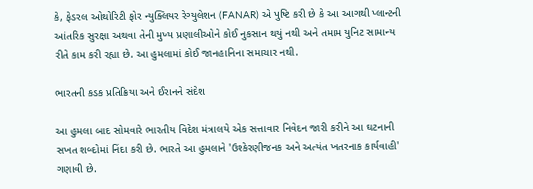કે, ફેડરલ ઓથોરિટી ફોર ન્યુક્લિયર રેગ્યુલેશન (FANAR) એ પુષ્ટિ કરી છે કે આ આગથી પ્લાન્ટની આંતરિક સુરક્ષા અથવા તેની મુખ્ય પ્રણાલીઓને કોઈ નુકસાન થયું નથી અને તમામ યુનિટ સામાન્ય રીતે કામ કરી રહ્યા છે. આ હુમલામાં કોઈ જાનહાનિના સમાચાર નથી.

ભારતની કડક પ્રતિક્રિયા અને ઈરાનને સંદેશ

આ હુમલા બાદ સોમવારે ભારતીય વિદેશ મંત્રાલયે એક સત્તાવાર નિવેદન જારી કરીને આ ઘટનાની સખત શબ્દોમાં નિંદા કરી છે. ભારતે આ હુમલાને 'ઉશ્કેરણીજનક અને અત્યંત ખતરનાક કાર્યવાહી' ગણાવી છે.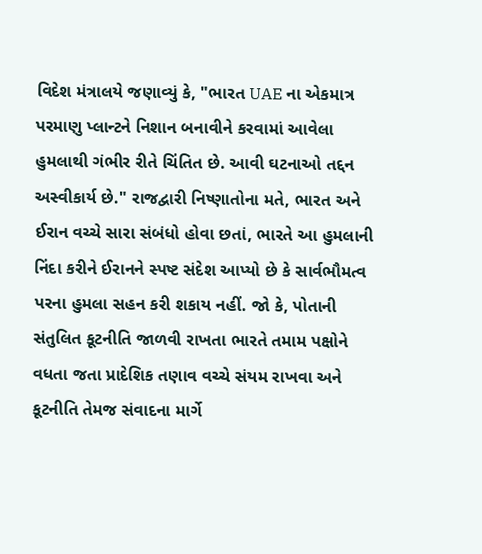વિદેશ મંત્રાલયે જણાવ્યું કે, "ભારત UAE ના એકમાત્ર પરમાણુ પ્લાન્ટને નિશાન બનાવીને કરવામાં આવેલા હુમલાથી ગંભીર રીતે ચિંતિત છે. આવી ઘટનાઓ તદ્દન અસ્વીકાર્ય છે." રાજદ્વારી નિષ્ણાતોના મતે, ભારત અને ઈરાન વચ્ચે સારા સંબંધો હોવા છતાં, ભારતે આ હુમલાની નિંદા કરીને ઈરાનને સ્પષ્ટ સંદેશ આપ્યો છે કે સાર્વભૌમત્વ પરના હુમલા સહન કરી શકાય નહીં. જો કે, પોતાની સંતુલિત કૂટનીતિ જાળવી રાખતા ભારતે તમામ પક્ષોને વધતા જતા પ્રાદેશિક તણાવ વચ્ચે સંયમ રાખવા અને કૂટનીતિ તેમજ સંવાદના માર્ગે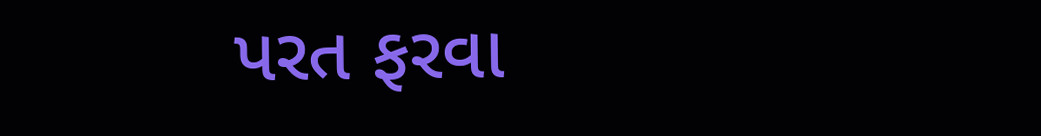પરત ફરવા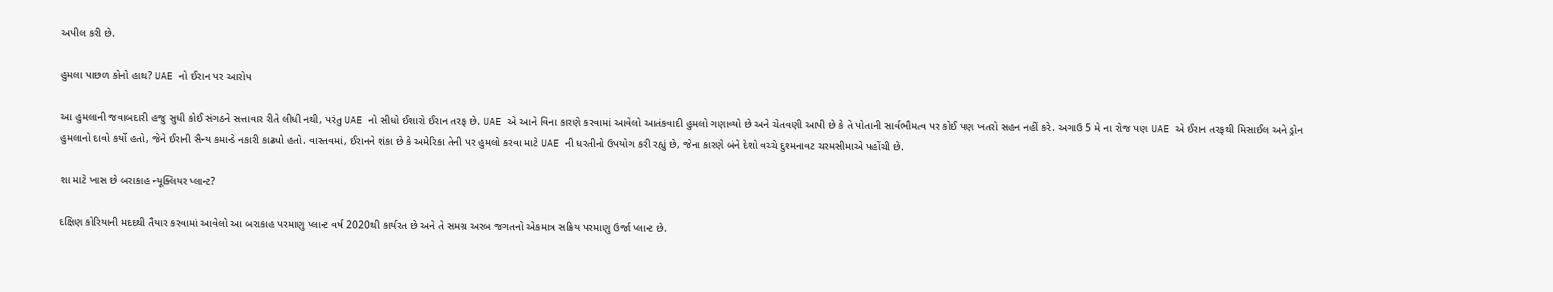અપીલ કરી છે.

હુમલા પાછળ કોનો હાથ? UAE નો ઈરાન પર આરોપ

આ હુમલાની જવાબદારી હજુ સુધી કોઈ સંગઠને સત્તાવાર રીતે લીધી નથી, પરંતુ UAE નો સીધો ઈશારો ઈરાન તરફ છે. UAE એ આને વિના કારણે કરવામાં આવેલો આતંકવાદી હુમલો ગણાવ્યો છે અને ચેતવણી આપી છે કે તે પોતાની સાર્વભૌમત્વ પર કોઈ પણ ખતરો સહન નહીં કરે. અગાઉ 5 મે ના રોજ પણ UAE એ ઈરાન તરફથી મિસાઈલ અને ડ્રોન હુમલાનો દાવો કર્યો હતો, જેને ઈરાની સૈન્ય કમાન્ડે નકારી કાઢ્યો હતો. વાસ્તવમાં, ઈરાનને શંકા છે કે અમેરિકા તેની પર હુમલો કરવા માટે UAE ની ધરતીનો ઉપયોગ કરી રહ્યું છે, જેના કારણે બંને દેશો વચ્ચે દુશ્મનાવટ ચરમસીમાએ પહોંચી છે.

શા માટે ખાસ છે બરાકાહ ન્યૂક્લિયર પ્લાન્ટ?

દક્ષિણ કોરિયાની મદદથી તૈયાર કરવામાં આવેલો આ બરાકાહ પરમાણુ પ્લાન્ટ વર્ષ 2020થી કાર્યરત છે અને તે સમગ્ર અરબ જગતનો એકમાત્ર સક્રિય પરમાણુ ઉર્જા પ્લાન્ટ છે.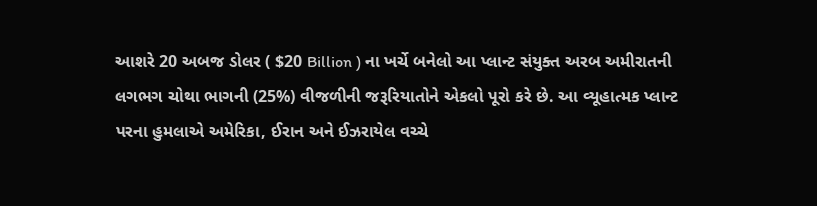આશરે 20 અબજ ડોલર ( $20 Billion ) ના ખર્ચે બનેલો આ પ્લાન્ટ સંયુક્ત અરબ અમીરાતની લગભગ ચોથા ભાગની (25%) વીજળીની જરૂરિયાતોને એકલો પૂરો કરે છે. આ વ્યૂહાત્મક પ્લાન્ટ પરના હુમલાએ અમેરિકા, ઈરાન અને ઈઝરાયેલ વચ્ચે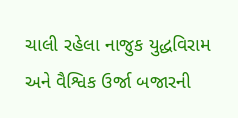ચાલી રહેલા નાજુક યુદ્ધવિરામ અને વૈશ્વિક ઉર્જા બજારની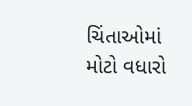ચિંતાઓમાં મોટો વધારો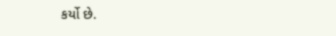કર્યો છે.